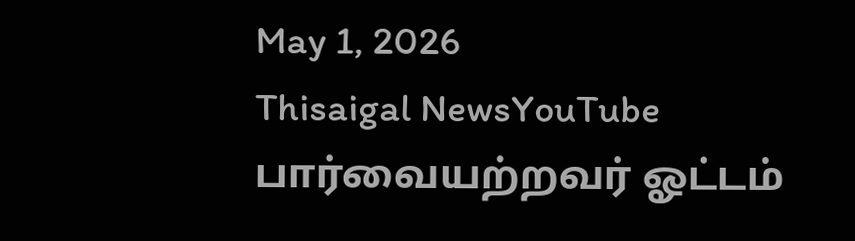May 1, 2026
Thisaigal NewsYouTube
பார்வையற்றவர் ஓட்டம்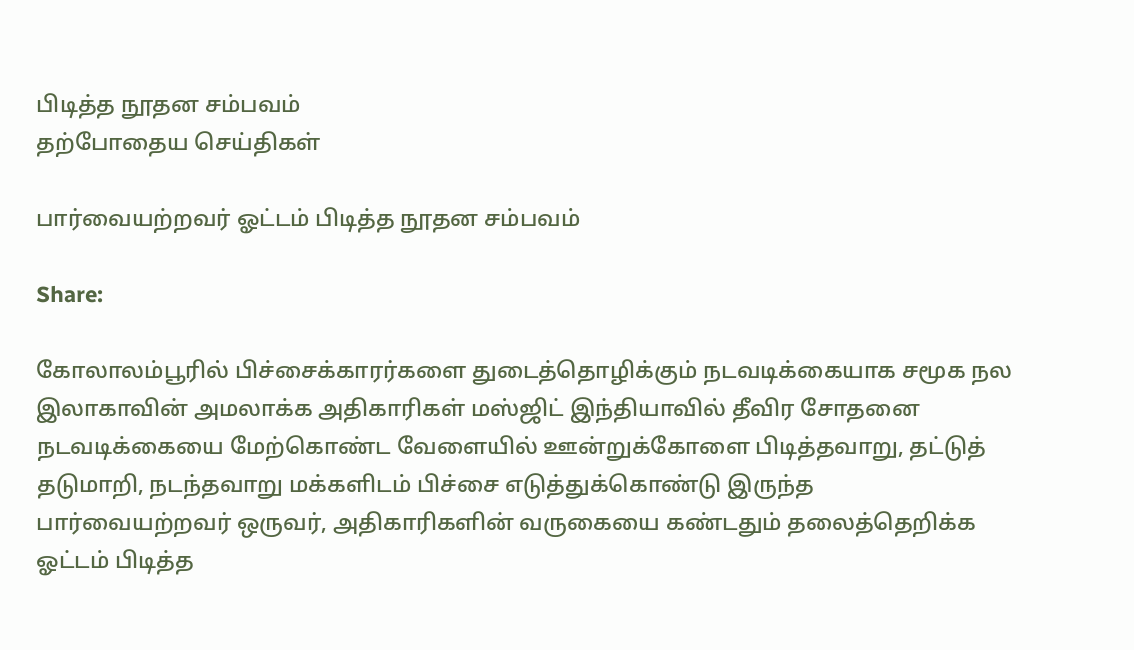பிடித்த நூதன சம்பவம்
தற்போதைய செய்திகள்

பார்வையற்றவர் ஓட்டம் பிடித்த நூதன சம்பவம்

Share:

கோலாலம்பூரில் பிச்சைக்காரர்களை துடைத்தொழிக்கும் நடவடிக்கையாக சமூக நல இலாகாவின் அமலாக்க அதிகாரிகள் மஸ்ஜிட் இந்தியாவில் தீவிர சோதனை நடவடிக்கையை மேற்கொண்ட வேளையில் ஊன்றுக்கோளை பிடித்தவாறு, தட்டுத் தடுமாறி, நடந்தவாறு மக்களிடம் பிச்சை எடுத்துக்கொண்டு இருந்த பார்வையற்றவர் ஒருவர், அதிகாரிகளின் வருகையை கண்டதும் தலைத்தெறிக்க ஓட்டம் பிடித்த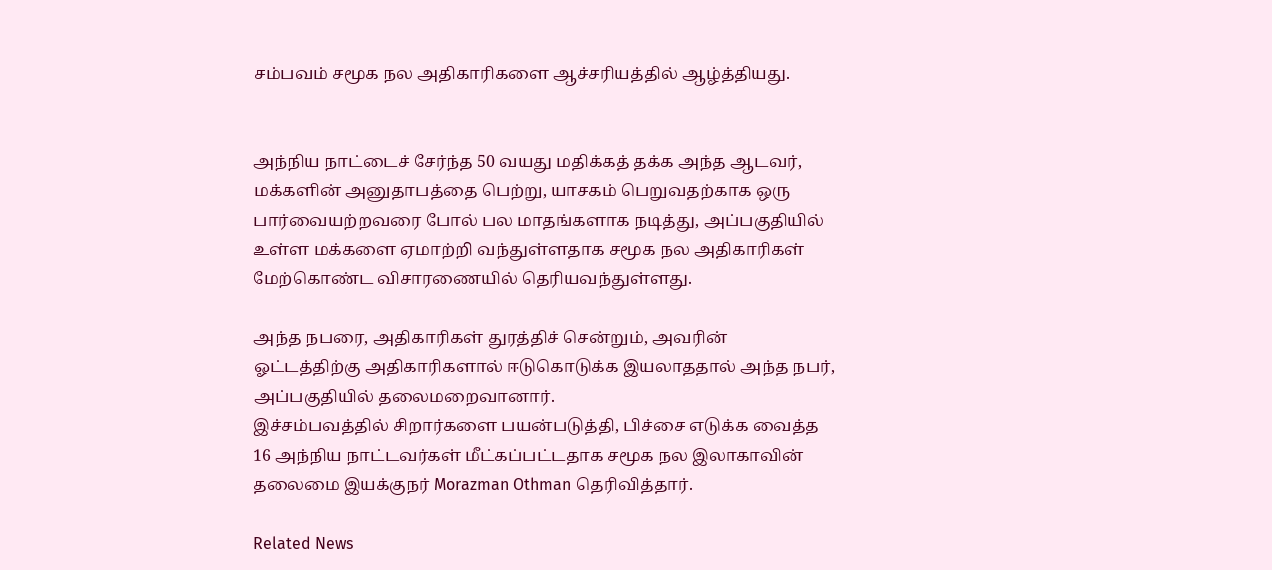சம்பவம் சமூக நல அதிகாரிகளை ஆச்சரியத்தில் ஆழ்த்தியது.


அந்நிய நாட்டைச் சேர்ந்த 50 வயது மதிக்கத் தக்க அந்த ஆடவர், மக்களின் அனுதாபத்தை பெற்று, யாசகம் பெறுவதற்காக ஒரு பார்வையற்றவரை போல் பல மாதங்களாக நடித்து, அப்பகுதியில் உள்ள மக்களை ஏமாற்றி வந்துள்ளதாக சமூக நல அதிகாரிகள் மேற்கொண்ட விசாரணையில் தெரியவந்துள்ளது.

அந்த நபரை, அதிகாரிகள் துரத்திச் சென்றும், அவரின் ஓட்டத்திற்கு அதிகாரிகளால் ஈடுகொடுக்க இயலாததால் அந்த நபர், அப்பகுதியில் தலைமறைவானார்.
இச்சம்பவத்தில் சிறார்களை பயன்படுத்தி, பிச்சை எடுக்க வைத்த 16 அந்நிய நாட்டவர்கள் மீட்கப்பட்டதாக சமூக நல இலாகாவின் தலைமை இயக்குநர் Morazman Othman தெரிவித்தார்.

Related News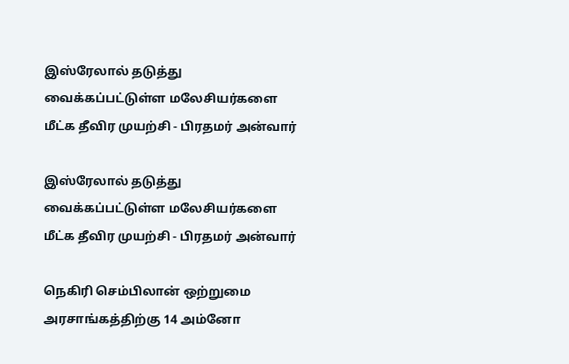இஸ்ரேலால் தடுத்து வைக்கப்பட்டுள்ள மலேசியர்களை மீட்க தீவிர முயற்சி - பிரதமர் அன்வார்

இஸ்ரேலால் தடுத்து வைக்கப்பட்டுள்ள மலேசியர்களை மீட்க தீவிர முயற்சி - பிரதமர் அன்வார்

நெகிரி செம்பிலான் ஒற்றுமை அரசாங்கத்திற்கு 14 அம்னோ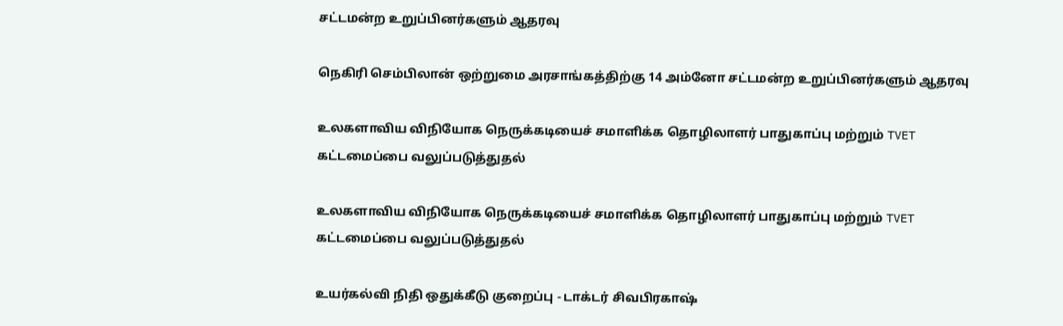சட்டமன்ற உறுப்பினர்களும் ஆதரவு

நெகிரி செம்பிலான் ஒற்றுமை அரசாங்கத்திற்கு 14 அம்னோ சட்டமன்ற உறுப்பினர்களும் ஆதரவு

உலகளாவிய விநியோக நெருக்கடியைச் சமாளிக்க தொழிலாளர் பாதுகாப்பு மற்றும் TVET கட்டமைப்பை வலுப்படுத்துதல்

உலகளாவிய விநியோக நெருக்கடியைச் சமாளிக்க தொழிலாளர் பாதுகாப்பு மற்றும் TVET கட்டமைப்பை வலுப்படுத்துதல்

உயர்கல்வி நிதி ஒதுக்கீடு குறைப்பு - டாக்டர் சிவபிரகாஷ்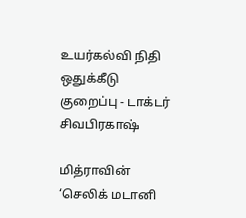உயர்கல்வி நிதி ஒதுக்கீடு குறைப்பு - டாக்டர் சிவபிரகாஷ்

மித்ராவின் ‘செலிக் மடானி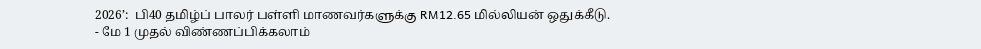2026’:  பி40 தமிழ்ப் பாலர் பள்ளி மாணவர்களுக்கு RM12.65 மில்லியன் ஒதுக்கீடு.  - மே 1 முதல் விண்ணப்பிக்கலாம்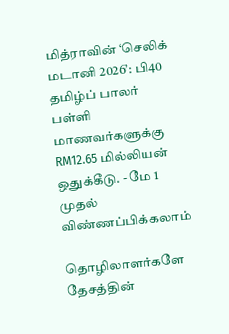மித்ராவின் ‘செலிக் மடானி 2026’: பி40 தமிழ்ப் பாலர் பள்ளி மாணவர்களுக்கு RM12.65 மில்லியன் ஒதுக்கீடு. - மே 1 முதல் விண்ணப்பிக்கலாம்

தொழிலாளர்களே தேசத்தின்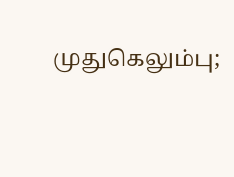முதுகெலும்பு;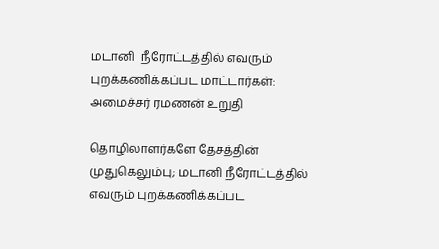மடானி  நீரோட்டத்தில் எவரும் புறக்கணிக்கப்பட மாட்டார்கள்: அமைச்சர் ரமணன் உறுதி

தொழிலாளர்களே தேசத்தின் முதுகெலும்பு; மடானி நீரோட்டத்தில் எவரும் புறக்கணிக்கப்பட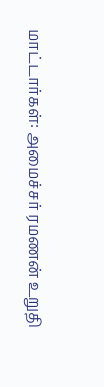மாட்டார்கள்: அமைச்சர் ரமணன் உறுதி